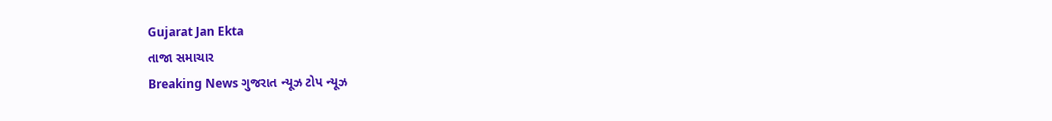Gujarat Jan Ekta
તાજા સમાચાર
Breaking News ગુજરાત ન્યૂઝ ટોપ ન્યૂઝ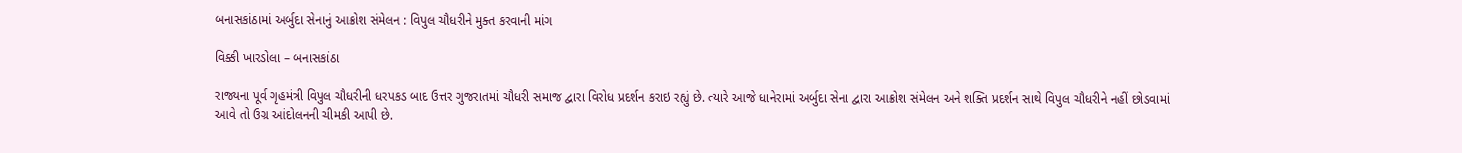બનાસકાંઠામાં અર્બુદા સેનાનું આક્રોશ સંમેલન : વિપુલ ચૌધરીને મુક્ત કરવાની માંગ

વિક્કી ખારડોલા – બનાસકાંઠા

રાજ્યના પૂર્વ ગૃહમંત્રી વિપુલ ચૌધરીની ધરપકડ બાદ ઉત્તર ગુજરાતમાં ચૌધરી સમાજ દ્વારા વિરોધ પ્રદર્શન કરાઇ રહ્યું છે. ત્યારે આજે ધાનેરામાં અર્બુદા સેના દ્વારા આક્રોશ સંમેલન અને શક્તિ પ્રદર્શન સાથે વિપુલ ચૌધરીને નહીં છોડવામાં આવે તો ઉગ્ર આંદોલનની ચીમકી આપી છે.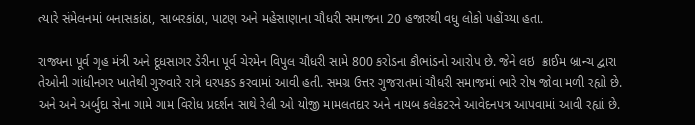ત્યારે સંમેલનમાં બનાસકાંઠા, સાબરકાંઠા, પાટણ અને મહેસાણાના ચૌધરી સમાજના 20 હજારથી વધુ લોકો પહોંચ્યા હતા.

રાજ્યના પૂર્વ ગૃહ મંત્રી અને દૂધસાગર ડેરીના પૂર્વ ચેરમેન વિપુલ ચૌધરી સામે 800 કરોડના કૌભાંડનો આરોપ છે. જેને લઇ  ક્રાઈમ બ્રાન્ચ દ્વારા તેઓની ગાંધીનગર ખાતેથી ગુરુવારે રાત્રે ધરપકડ કરવામાં આવી હતી. સમગ્ર ઉત્તર ગુજરાતમાં ચૌધરી સમાજમાં ભારે રોષ જોવા મળી રહ્યો છે. અને અને અર્બુદા સેના ગામે ગામ વિરોધ પ્રદર્શન સાથે રેલી ઓ યોજી મામલતદાર અને નાયબ કલેકટરને આવેદનપત્ર આપવામાં આવી રહ્યાં છે.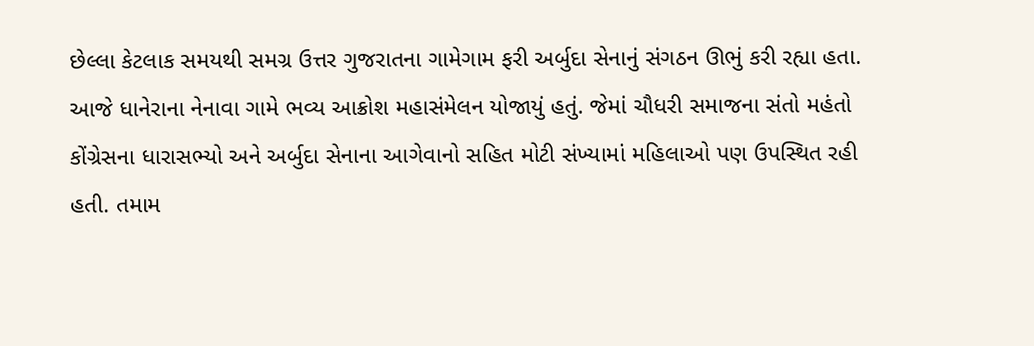છેલ્લા કેટલાક સમયથી સમગ્ર ઉત્તર ગુજરાતના ગામેગામ ફરી અર્બુદા સેનાનું સંગઠન ઊભું કરી રહ્યા હતા. આજે ધાનેરાના નેનાવા ગામે ભવ્ય આક્રોશ મહાસંમેલન યોજાયું હતું. જેમાં ચૌધરી સમાજના સંતો મહંતો કોંગ્રેસના ધારાસભ્યો અને અર્બુદા સેનાના આગેવાનો સહિત મોટી સંખ્યામાં મહિલાઓ પણ ઉપસ્થિત રહી હતી. તમામ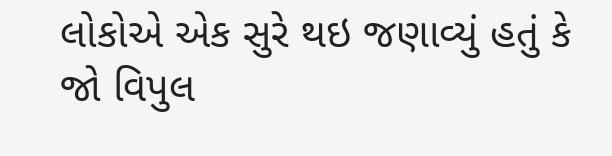લોકોએ એક સુરે થઇ જણાવ્યું હતું કે જો વિપુલ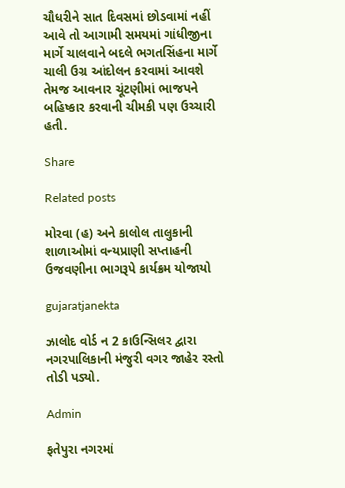ચૌધરીને સાત દિવસમાં છોડવામાં નહીં આવે તો આગામી સમયમાં ગાંધીજીના માર્ગે ચાલવાને બદલે ભગતસિંહના માર્ગે ચાલી ઉગ્ર આંદોલન કરવામાં આવશે તેમજ આવનાર ચૂંટણીમાં ભાજપને બહિષ્કાર કરવાની ચીમકી પણ ઉચ્ચારી હતી.

Share

Related posts

મોરવા (હ) અને કાલોલ તાલુકાની શાળાઓમાં વન્યપ્રાણી સપ્તાહની ઉજવણીના ભાગરૂપે કાર્યક્રમ યોજાયો

gujaratjanekta

ઝાલોદ વોર્ડ ન 2 કાઉન્સિલર દ્વારા નગરપાલિકાની મંજુરી વગર જાહેર રસ્તો તોડી પડ્યો.

Admin

ફતેપુરા નગરમાં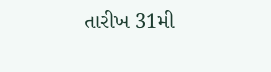તારીખ 31મી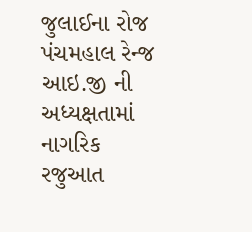જુલાઈના રોજ પંચમહાલ રેન્જ આઇ.જી ની અધ્યક્ષતામાં નાગરિક રજુઆત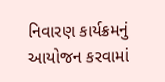નિવારણ કાર્યક્રમનું આયોજન કરવામાં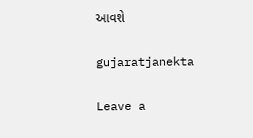આવશે

gujaratjanekta

Leave a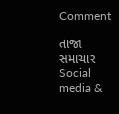Comment

તાજા સમાચાર
Social media &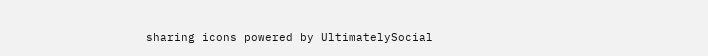sharing icons powered by UltimatelySocial